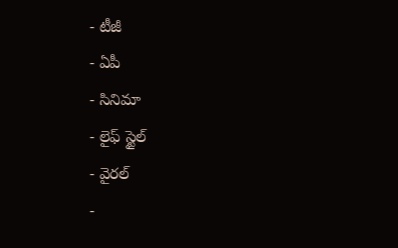- టీజీ
- ఏపీ
- సినిమా
- లైఫ్ స్టైల్
- వైరల్
-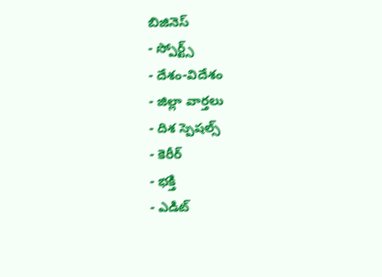బిజినెస్
- స్పోర్ట్స్
- దేశం-విదేశం
- జిల్లా వార్తలు
- దిశ స్పెషల్స్
- కెరీర్
- భక్తి
- ఎడిట్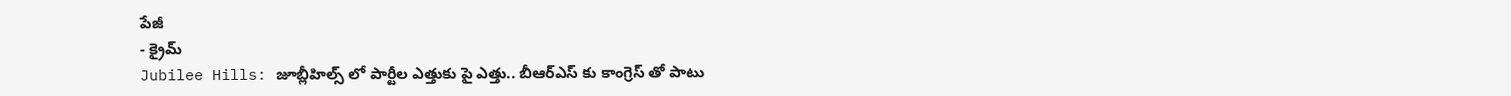పేజీ
- క్రైమ్
Jubilee Hills: జూబ్లీహిల్స్ లో పార్టీల ఎత్తుకు పై ఎత్తు.. బీఆర్ఎస్ కు కాంగ్రెస్ తో పాటు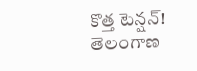కొత్త టెన్షన్!
తెలంగాణ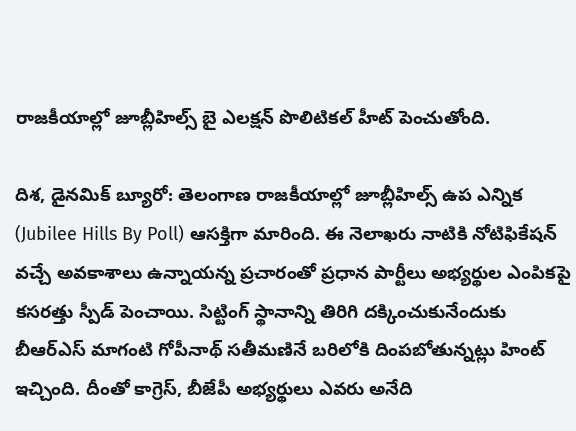రాజకీయాల్లో జూబ్లీహిల్స్ బై ఎలక్షన్ పొలిటికల్ హీట్ పెంచుతోంది.

దిశ, డైనమిక్ బ్యూరో: తెలంగాణ రాజకీయాల్లో జూబ్లీహిల్స్ ఉప ఎన్నిక (Jubilee Hills By Poll) ఆసక్తిగా మారింది. ఈ నెలాఖరు నాటికి నోటిఫికేషన్ వచ్చే అవకాశాలు ఉన్నాయన్న ప్రచారంతో ప్రధాన పార్టీలు అభ్యర్థుల ఎంపికపై కసరత్తు స్పీడ్ పెంచాయి. సిట్టింగ్ స్థానాన్ని తిరిగి దక్కించుకునేందుకు బీఆర్ఎస్ మాగంటి గోపీనాథ్ సతీమణినే బరిలోకి దింపబోతున్నట్లు హింట్ ఇచ్చింది. దీంతో కాగ్రెస్, బీజేపీ అభ్యర్థులు ఎవరు అనేది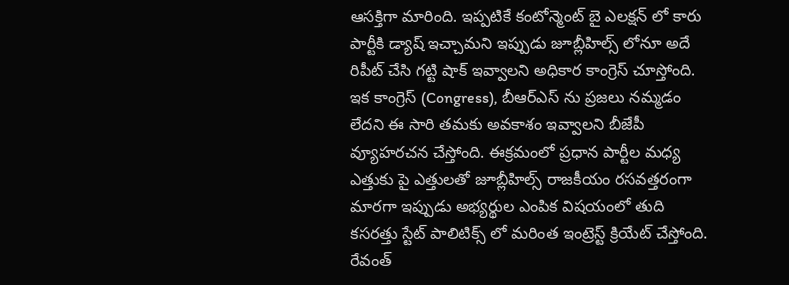ఆసక్తిగా మారింది. ఇప్పటికే కంటోన్మెంట్ బై ఎలక్షన్ లో కారు పార్టీకి డ్యాష్ ఇచ్చామని ఇప్పుడు జూబ్లీహిల్స్ లోనూ అదే రిపీట్ చేసి గట్టి షాక్ ఇవ్వాలని అధికార కాంగ్రెస్ చూస్తోంది. ఇక కాంగ్రెస్ (Congress), బీఆర్ఎస్ ను ప్రజలు నమ్మడం లేదని ఈ సారి తమకు అవకాశం ఇవ్వాలని బీజేపీ వ్యూహరచన చేస్తోంది. ఈక్రమంలో ప్రధాన పార్టీల మధ్య ఎత్తుకు పై ఎత్తులతో జూబ్లీహిల్స్ రాజకీయం రసవత్తరంగా మారగా ఇప్పుడు అభ్యర్థుల ఎంపిక విషయంలో తుది కసరత్తు స్టేట్ పాలిటిక్స్ లో మరింత ఇంట్రెస్ట్ క్రియేట్ చేస్తోంది.
రేవంత్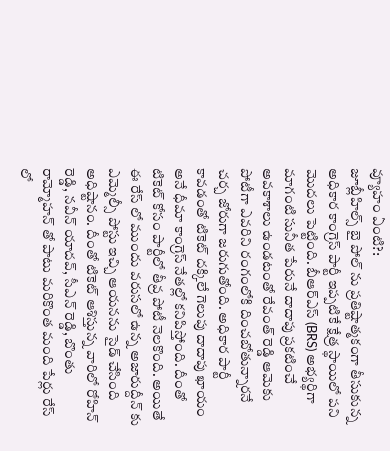వ్యూహం ఏంటి?:
జూబ్లీహిల్స్ బై పోల్ ను ప్రతిష్టాత్మకంగా తీసుకున్న అధికార కాంగ్రెస్ పార్టీ ఇప్పటికే క్షేత్ర స్థాయిలో పని మొదలు పెట్టింది. బీఆర్ఎస్ (BRS) అభ్యర్థిగా మాగంటి సునీత పేరునే దాదాపు ప్రకటించే అవకాశాలు ఉండటంతో రేవంత్ రెడ్డి ఆమెకు పోటీగా ఎవరిని రంగంలోకి దించబోతున్నారనే చర్చ జోరుగా జరుగుతోంది. అధికార పార్టీ కావడంతో టికెట్ దక్కిలే గెలుపు దాదాపు ఖాయం అనే ధీమా కాంగ్రెస్ నేతల్లో కనిపిస్తోంది. దీంతో టికెట్ కోసం పార్టీలో తీవ్ర పోటీ నెలకొంది. అయితే ఈ రేస్ లో ముందు వరుసలో ఉన్న అజారుద్దీన్ కు ఎమ్మెల్సీ పోస్టు ఇచ్చి ఆయనను సైడ్ చేసింది అధిష్టానం. దీంతో టికెట్ ఆశిస్తున్న వారిలో రోహిన్ రెడ్డి, నవీన్ యాదవ్, సీఎన్ రెడ్డి, బొంతు రామ్మోహన్ తో పాటు మరికొంత మంది పేర్లు రేస్ లో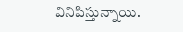వినిపిస్తున్నాయి.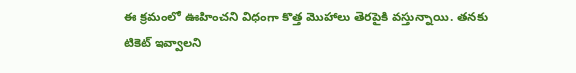ఈ క్రమంలో ఊహించని విధంగా కొత్త మొహాలు తెరపైకి వస్తున్నాయి. తనకు టికెట్ ఇవ్వాలని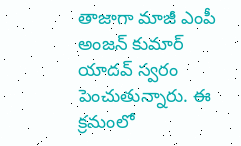తాజాగా మాజీ ఎంపీ అంజన్ కుమార్ యాదవ్ స్వరం పెంచుతున్నారు. ఈ క్రమంలో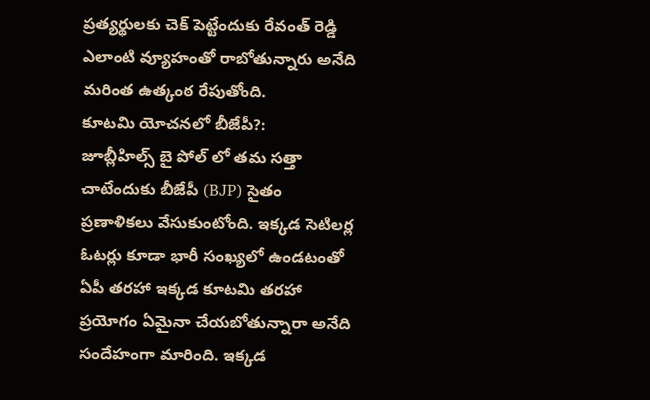ప్రత్యర్థులకు చెక్ పెట్టేందుకు రేవంత్ రెడ్డి ఎలాంటి వ్యూహంతో రాబోతున్నారు అనేది మరింత ఉత్కంఠ రేపుతోంది.
కూటమి యోచనలో బీజేపీ?:
జూబ్లీహిల్స్ బై పోల్ లో తమ సత్తా చాటేందుకు బీజేపీ (BJP) సైతం ప్రణాళికలు వేసుకుంటోంది. ఇక్కడ సెటిలర్ల ఓటర్లు కూడా భారీ సంఖ్యలో ఉండటంతో ఏపీ తరహా ఇక్కడ కూటమి తరహా ప్రయోగం ఏమైనా చేయబోతున్నారా అనేది సందేహంగా మారింది. ఇక్కడ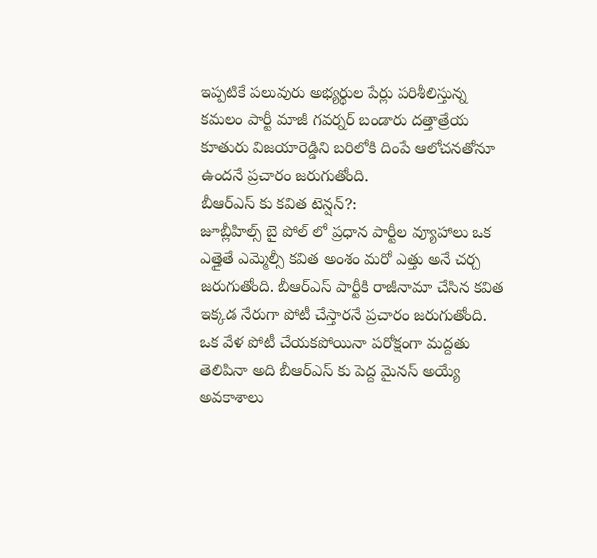ఇప్పటికే పలువురు అభ్యర్థుల పేర్లు పరిశీలిస్తున్న కమలం పార్టీ మాజీ గవర్నర్ బండారు దత్తాత్రేయ కూతురు విజయారెడ్డిని బరిలోకి దింపే ఆలోచనతోనూ ఉందనే ప్రచారం జరుగుతోంది.
బీఆర్ఎస్ కు కవిత టెన్షన్?:
జూబ్లీహిల్స్ బై పోల్ లో ప్రధాన పార్టీల వ్యూహాలు ఒక ఎత్తైతే ఎమ్మెల్సీ కవిత అంశం మరో ఎత్తు అనే చర్చ జరుగుతోంది. బీఆర్ఎస్ పార్టీకి రాజీనామా చేసిన కవిత ఇక్కడ నేరుగా పోటీ చేస్తారనే ప్రచారం జరుగుతోంది. ఒక వేళ పోటీ చేయకపోయినా పరోక్షంగా మద్దతు తెలిపినా అది బీఆర్ఎస్ కు పెద్ద మైనస్ అయ్యే అవకాశాలు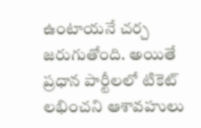ఉంటాయనే చర్చ జరుగుతోంది. అయితే ప్రధాన పార్టీలలో టికెట్ లభించని ఆశావహులు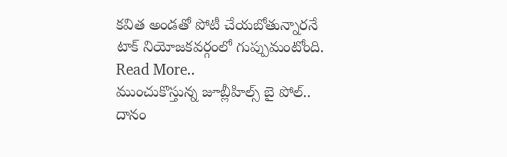కవిత అండతో పోటీ చేయబోతున్నారనే టాక్ నియోజకవర్గంలో గుప్పుమంటోంది.
Read More..
ముంచుకొస్తున్న జూబ్లీహిల్స్ బై పోల్.. దానం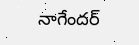నాగేందర్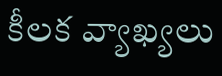కీలక వ్యాఖ్యలు